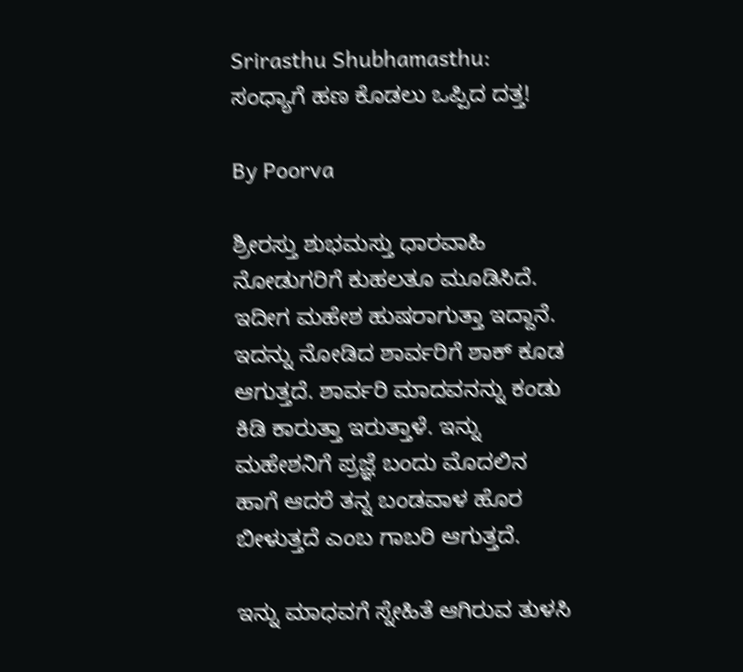Srirasthu Shubhamasthu: ಸಂಧ್ಯಾಗೆ ಹಣ ಕೊಡಲು ಒಪ್ಪಿದ ದತ್ತ!

By Poorva

ಶ್ರೀರಸ್ತು ಶುಭಮಸ್ತು ಧಾರವಾಹಿ ನೋಡುಗರಿಗೆ ಕುಹಲತೂ ಮೂಡಿಸಿದೆ. ಇದೀಗ ಮಹೇಶ ಹುಷರಾಗುತ್ತಾ ಇದ್ದಾನೆ. ಇದನ್ನು ನೋಡಿದ ಶಾರ್ವರಿಗೆ ಶಾಕ್ ಕೂಡ ಆಗುತ್ತದೆ. ಶಾರ್ವರಿ ಮಾದವನನ್ನು ಕಂಡು ಕಿಡಿ ಕಾರುತ್ತಾ ಇರುತ್ತಾಳೆ. ಇನ್ನು ಮಹೇಶನಿಗೆ ಪ್ರಜ್ಞೆ ಬಂದು ಮೊದಲಿನ ಹಾಗೆ ಆದರೆ ತನ್ನ ಬಂಡವಾಳ ಹೊರ ಬೀಳುತ್ತದೆ ಎಂಬ ಗಾಬರಿ ಆಗುತ್ತದೆ.

ಇನ್ನು ಮಾಧವಗೆ ಸ್ನೇಹಿತೆ ಆಗಿರುವ ತುಳಸಿ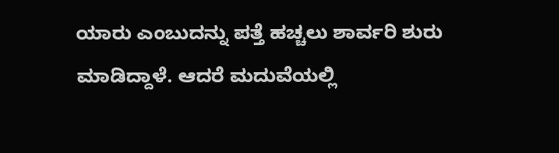ಯಾರು ಎಂಬುದನ್ನು ಪತ್ತೆ ಹಚ್ಚಲು ಶಾರ್ವರಿ ಶುರು ಮಾಡಿದ್ದಾಳೆ. ಆದರೆ ಮದುವೆಯಲ್ಲಿ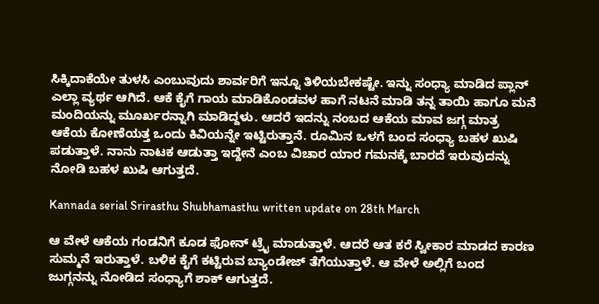ಸಿಕ್ಕಿದಾಕೆಯೇ ತುಳಸಿ ಎಂಬುವುದು ಶಾರ್ವರಿಗೆ ಇನ್ನೂ ತಿಳಿಯಬೇಕಷ್ಟೇ. ಇನ್ನು ಸಂಧ್ಯಾ ಮಾಡಿದ ಪ್ಲಾನ್ ಎಲ್ಲಾ ವ್ಯರ್ಥ ಆಗಿದೆ. ಆಕೆ ಕೈಗೆ ಗಾಯ ಮಾಡಿಕೊಂಡವಳ ಹಾಗೆ ನಟನೆ ಮಾಡಿ ತನ್ನ ತಾಯಿ ಹಾಗೂ ಮನೆ ಮಂದಿಯನ್ನು ಮೂರ್ಖರನ್ನಾಗಿ ಮಾಡಿದ್ದಳು. ಆದರೆ ಇದನ್ನು ನಂಬದ ಆಕೆಯ ಮಾವ ಜಗ್ಗ ಮಾತ್ರ ಆಕೆಯ ಕೋಣೆಯತ್ತ ಒಂದು ಕಿವಿಯನ್ನೇ ಇಟ್ಟಿರುತ್ತಾನೆ. ರೂಮಿನ ಒಳಗೆ ಬಂದ ಸಂಧ್ಯಾ ಬಹಳ ಖುಷಿ ಪಡುತ್ತಾಳೆ. ನಾನು ನಾಟಕ ಆಡುತ್ತಾ ಇದ್ದೇನೆ ಎಂಬ ವಿಚಾರ ಯಾರ ಗಮನಕ್ಕೆ ಬಾರದೆ ಇರುವುದನ್ನು ನೋಡಿ ಬಹಳ ಖುಷಿ ಆಗುತ್ತದೆ.

Kannada serial Srirasthu Shubhamasthu written update on 28th March

ಆ ವೇಳೆ ಆಕೆಯ ಗಂಡನಿಗೆ ಕೂಡ ಫೋನ್ ಟ್ರೈ ಮಾಡುತ್ತಾಳೆ. ಆದರೆ ಆತ ಕರೆ ಸ್ವೀಕಾರ ಮಾಡದ ಕಾರಣ ಸುಮ್ಮನೆ ಇರುತ್ತಾಳೆ. ಬಳಿಕ ಕೈಗೆ ಕಟ್ಟಿರುವ ಬ್ಯಾಂಡೇಜ್ ತೆಗೆಯುತ್ತಾಳೆ. ಆ ವೇಳೆ ಅಲ್ಲಿಗೆ ಬಂದ ಜುಗ್ಗನನ್ನು ನೋಡಿದ ಸಂಧ್ಯಾಗೆ ಶಾಕ್ ಆಗುತ್ತದೆ.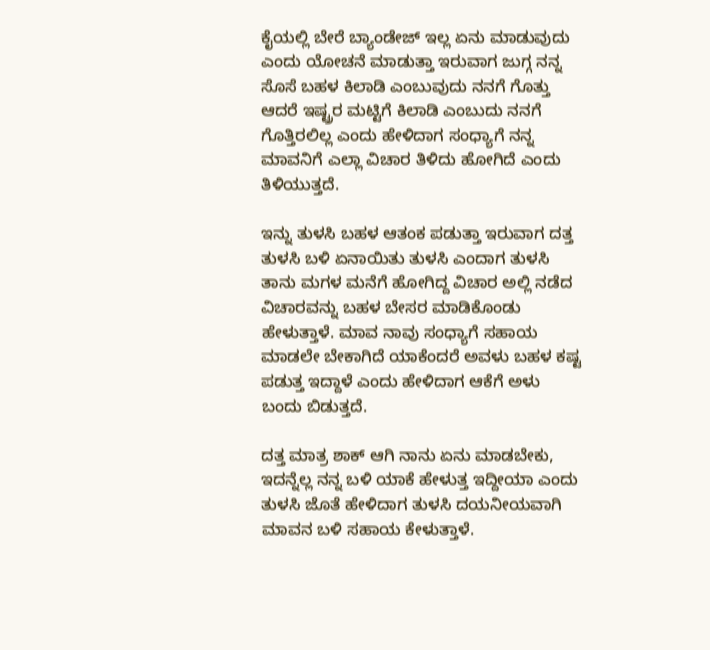ಕೈಯಲ್ಲಿ ಬೇರೆ ಬ್ಯಾಂಡೇಜ್ ಇಲ್ಲ ಏನು ಮಾಡುವುದು ಎಂದು ಯೋಚನೆ ಮಾಡುತ್ತಾ ಇರುವಾಗ ಜುಗ್ಗ ನನ್ನ ಸೊಸೆ ಬಹಳ ಕಿಲಾಡಿ ಎಂಬುವುದು ನನಗೆ ಗೊತ್ತು ಆದರೆ ಇಷ್ಟ್ರರ ಮಟ್ಟಿಗೆ ಕಿಲಾಡಿ ಎಂಬುದು ನನಗೆ ಗೊತ್ತಿರಲಿಲ್ಲ ಎಂದು ಹೇಳಿದಾಗ ಸಂಧ್ಯಾಗೆ ನನ್ನ ಮಾವನಿಗೆ ಎಲ್ಲಾ ವಿಚಾರ ತಿಳಿದು ಹೋಗಿದೆ ಎಂದು ತಿಳಿಯುತ್ತದೆ.

ಇನ್ನು ತುಳಸಿ ಬಹಳ ಆತಂಕ ಪಡುತ್ತಾ ಇರುವಾಗ ದತ್ತ ತುಳಸಿ ಬಳಿ ಏನಾಯಿತು ತುಳಸಿ ಎಂದಾಗ ತುಳಸಿ ತಾನು ಮಗಳ ಮನೆಗೆ ಹೋಗಿದ್ದ ವಿಚಾರ ಅಲ್ಲಿ ನಡೆದ ವಿಚಾರವನ್ನು ಬಹಳ ಬೇಸರ ಮಾಡಿಕೊಂಡು ಹೇಳುತ್ತಾಳೆ. ಮಾವ ನಾವು ಸಂಧ್ಯಾಗೆ ಸಹಾಯ ಮಾಡಲೇ ಬೇಕಾಗಿದೆ ಯಾಕೆಂದರೆ ಅವಳು ಬಹಳ ಕಷ್ಟ ಪಡುತ್ತ ಇದ್ದಾಳೆ ಎಂದು ಹೇಳಿದಾಗ ಆಕೆಗೆ ಅಳು ಬಂದು ಬಿಡುತ್ತದೆ.

ದತ್ತ ಮಾತ್ರ ಶಾಕ್ ಆಗಿ ನಾನು ಏನು ಮಾಡಬೇಕು, ಇದನ್ನೆಲ್ಲ ನನ್ನ ಬಳಿ ಯಾಕೆ ಹೇಳುತ್ತ ಇದ್ದೀಯಾ ಎಂದು ತುಳಸಿ ಜೊತೆ ಹೇಳಿದಾಗ ತುಳಸಿ ದಯನೀಯವಾಗಿ ಮಾವನ ಬಳಿ ಸಹಾಯ ಕೇಳುತ್ತಾಳೆ.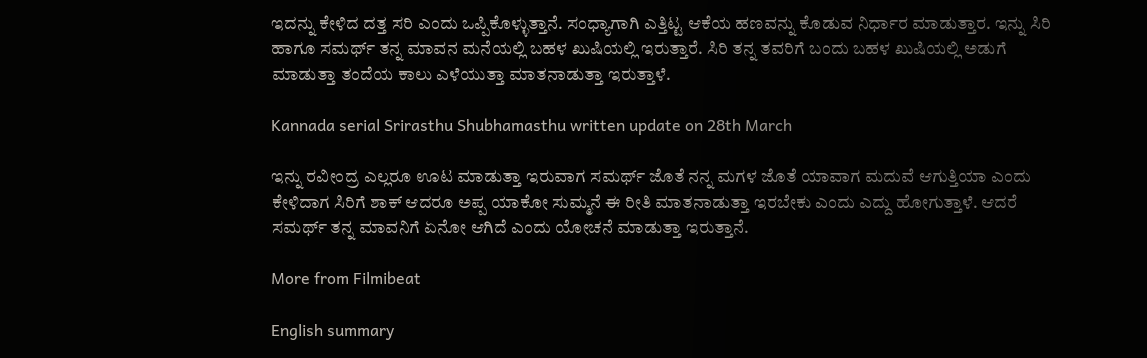ಇದನ್ನು ಕೇಳಿದ ದತ್ತ ಸರಿ ಎಂದು ಒಪ್ಪಿಕೊಳ್ಳುತ್ತಾನೆ. ಸಂಧ್ಯಾಗಾಗಿ ಎತ್ತಿಟ್ಟ ಆಕೆಯ ಹಣವನ್ನು ಕೊಡುವ ನಿರ್ಧಾರ ಮಾಡುತ್ತಾರ. ಇನ್ನು ಸಿರಿ ಹಾಗೂ ಸಮರ್ಥ್ ತನ್ನ ಮಾವನ ಮನೆಯಲ್ಲಿ ಬಹಳ ಖುಷಿಯಲ್ಲಿ ಇರುತ್ತಾರೆ. ಸಿರಿ ತನ್ನ ತವರಿಗೆ ಬಂದು ಬಹಳ ಖುಷಿಯಲ್ಲಿ ಅಡುಗೆ ಮಾಡುತ್ತಾ ತಂದೆಯ ಕಾಲು ಎಳೆಯುತ್ತಾ ಮಾತನಾಡುತ್ತಾ ಇರುತ್ತಾಳೆ.

Kannada serial Srirasthu Shubhamasthu written update on 28th March

ಇನ್ನು ರವೀಂದ್ರ ಎಲ್ಲರೂ ಊಟ ಮಾಡುತ್ತಾ ಇರುವಾಗ ಸಮರ್ಥ್ ಜೊತೆ ನನ್ನ ಮಗಳ ಜೊತೆ ಯಾವಾಗ ಮದುವೆ ಆಗುತ್ತಿಯಾ ಎಂದು ಕೇಳಿದಾಗ ಸಿರಿಗೆ ಶಾಕ್ ಆದರೂ ಅಪ್ಪ ಯಾಕೋ ಸುಮ್ಮನೆ ಈ ರೀತಿ ಮಾತನಾಡುತ್ತಾ ಇರಬೇಕು ಎಂದು ಎದ್ದು ಹೋಗುತ್ತಾಳೆ. ಆದರೆ ಸಮರ್ಥ್ ತನ್ನ ಮಾವನಿಗೆ ಏನೋ ಆಗಿದೆ ಎಂದು ಯೋಚನೆ ಮಾಡುತ್ತಾ ಇರುತ್ತಾನೆ.

More from Filmibeat

English summary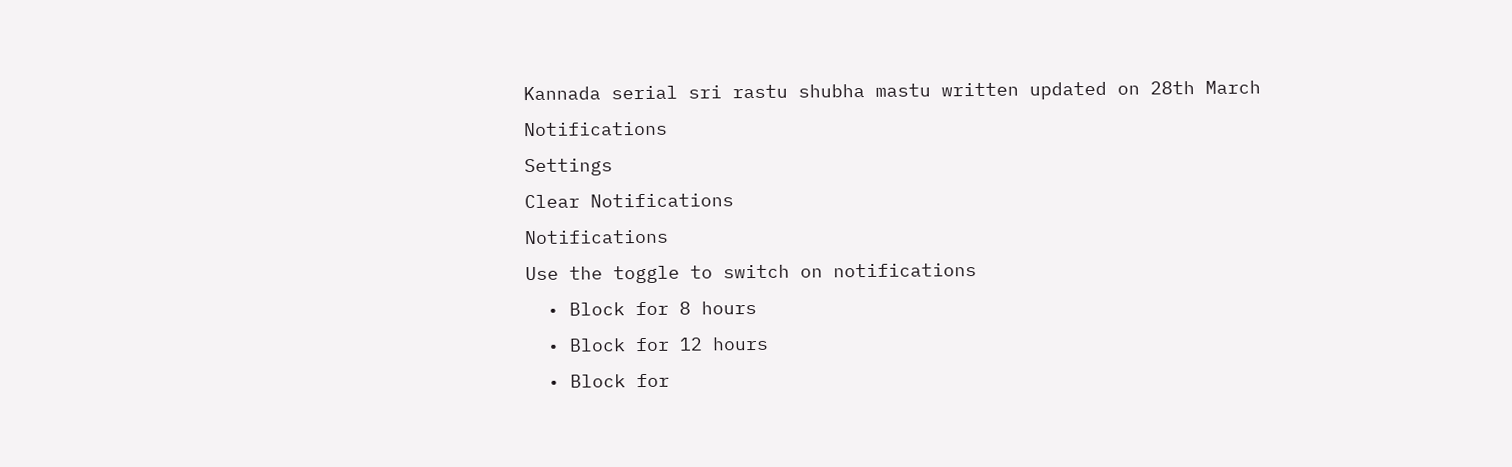Kannada serial sri rastu shubha mastu written updated on 28th March
Notifications
Settings
Clear Notifications
Notifications
Use the toggle to switch on notifications
  • Block for 8 hours
  • Block for 12 hours
  • Block for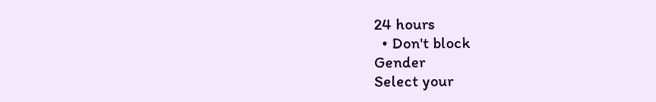24 hours
  • Don't block
Gender
Select your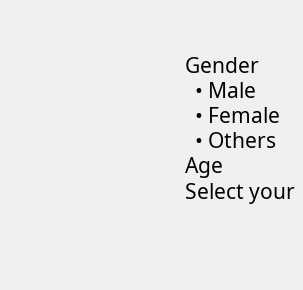Gender
  • Male
  • Female
  • Others
Age
Select your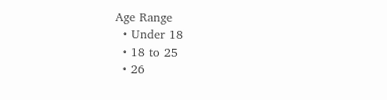Age Range
  • Under 18
  • 18 to 25
  • 26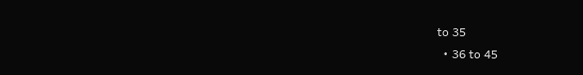to 35
  • 36 to 45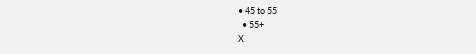• 45 to 55
  • 55+
X